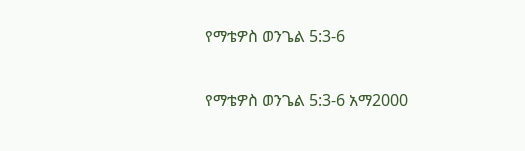የማቴዎስ ወንጌል 5:3-6

የማቴዎስ ወንጌል 5:3-6 አማ2000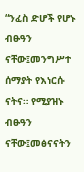“ንፈስ ድሆች የሆኑ ብፁዓን ናቸው፤መንግሥተ ሰማያት የእነርሱ ናትና። የሚያዝኑ ብፁዓን ናቸው፤መፅናናትን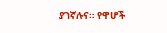ያገኛሉና። የዋሆች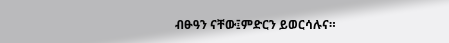ብፁዓን ናቸው፤ምድርን ይወርሳሉና።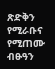ጽድቅን የሚራቡና የሚጠሙ ብፁዓን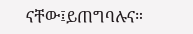ናቸው፤ይጠግባሉና።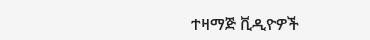ተዛማጅ ቪዲዮዎች